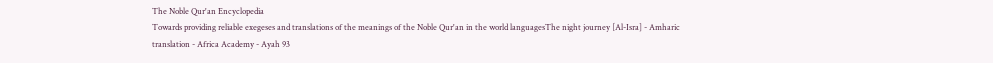The Noble Qur'an Encyclopedia
Towards providing reliable exegeses and translations of the meanings of the Noble Qur'an in the world languagesThe night journey [Al-Isra] - Amharic translation - Africa Academy - Ayah 93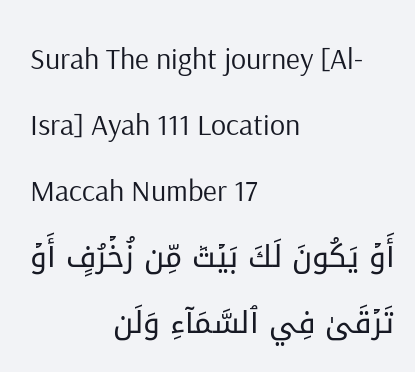Surah The night journey [Al-Isra] Ayah 111 Location Maccah Number 17
أَوۡ يَكُونَ لَكَ بَيۡتٞ مِّن زُخۡرُفٍ أَوۡ تَرۡقَىٰ فِي ٱلسَّمَآءِ وَلَن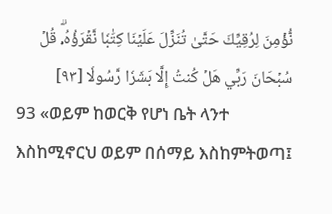نُّؤۡمِنَ لِرُقِيِّكَ حَتَّىٰ تُنَزِّلَ عَلَيۡنَا كِتَٰبٗا نَّقۡرَؤُهُۥۗ قُلۡ سُبۡحَانَ رَبِّي هَلۡ كُنتُ إِلَّا بَشَرٗا رَّسُولٗا [٩٣]
93 «ወይም ከወርቅ የሆነ ቤት ላንተ እስከሚኖርህ ወይም በሰማይ እስከምትወጣ፤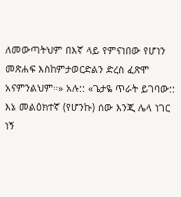ለመውጣትህም በእኛ ላይ የምናነበው የሆነን መጽሐፍ እስከምታወርድልን ድረስ ፈጽሞ አናምንልህም።» አሉ:: «ጌታዬ ጥራት ይገባው:: እኔ መልዕክተኛ (የሆንኩ) ሰው እንጂ ሌላ ነገር ነኝ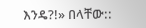እንዴ?!» በላቸው::